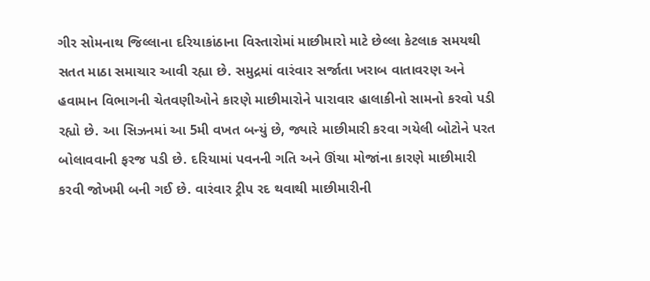ગીર સોમનાથ જિલ્લાના દરિયાકાંઠાના વિસ્તારોમાં માછીમારો માટે છેલ્લા કેટલાક સમયથી સતત માઠા સમાચાર આવી રહ્યા છે. સમુદ્રમાં વારંવાર સર્જાતા ખરાબ વાતાવરણ અને હવામાન વિભાગની ચેતવણીઓને કારણે માછીમારોને પારાવાર હાલાકીનો સામનો કરવો પડી રહ્યો છે. આ સિઝનમાં આ 5મી વખત બન્યું છે, જ્યારે માછીમારી કરવા ગયેલી બોટોને પરત બોલાવવાની ફરજ પડી છે. દરિયામાં પવનની ગતિ અને ઊંચા મોજાંના કારણે માછીમારી કરવી જોખમી બની ગઈ છે. વારંવાર ટ્રીપ રદ થવાથી માછીમારીની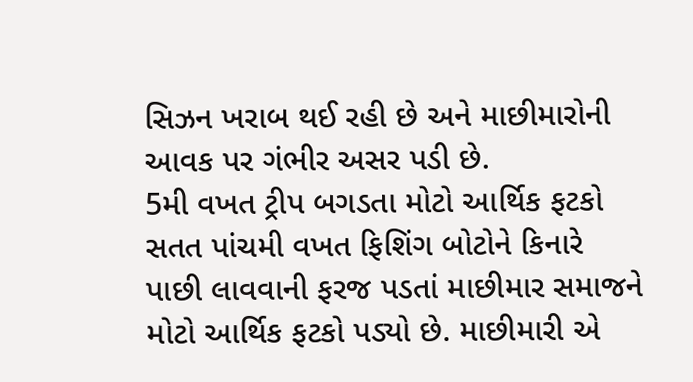સિઝન ખરાબ થઈ રહી છે અને માછીમારોની આવક પર ગંભીર અસર પડી છે.
5મી વખત ટ્રીપ બગડતા મોટો આર્થિક ફટકો
સતત પાંચમી વખત ફિશિંગ બોટોને કિનારે પાછી લાવવાની ફરજ પડતાં માછીમાર સમાજને મોટો આર્થિક ફટકો પડ્યો છે. માછીમારી એ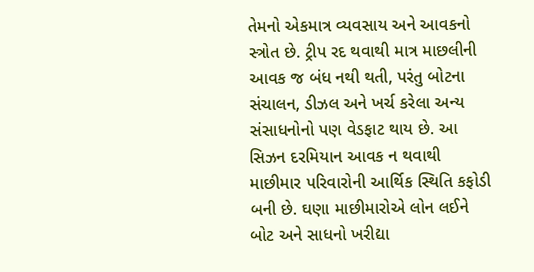તેમનો એકમાત્ર વ્યવસાય અને આવકનો સ્ત્રોત છે. ટ્રીપ રદ થવાથી માત્ર માછલીની આવક જ બંધ નથી થતી, પરંતુ બોટના સંચાલન, ડીઝલ અને ખર્ચ કરેલા અન્ય સંસાધનોનો પણ વેડફાટ થાય છે. આ સિઝન દરમિયાન આવક ન થવાથી માછીમાર પરિવારોની આર્થિક સ્થિતિ કફોડી બની છે. ઘણા માછીમારોએ લોન લઈને બોટ અને સાધનો ખરીદ્યા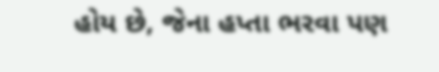હોય છે, જેના હપ્તા ભરવા પણ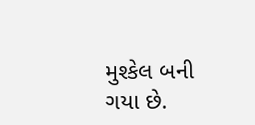મુશ્કેલ બની ગયા છે.